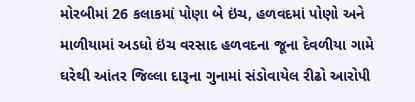મોરબીમાં 26 કલાકમાં પોણા બે ઇંચ, હળવદમાં પોણો અને માળીયામાં અડધો ઇંચ વરસાદ હળવદના જૂના દેવળીયા ગામે ઘરેથી આંતર જિલ્લા દારૂના ગુનામાં સંડોવાયેલ રીઢો આરોપી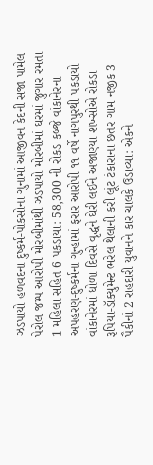ઝડપાયો હળવદના દુષ્કર્મ-પોકસોના ગુનામાં આજીવન કેદની સજા પામેલ પેરોલ જમ્પ આરોપી મોરબીમાંથી ઝડપાયો મોરબીમાં ઘરમાં જુગાર રમતા 1 મહિલા સહિત 6 પકડાયા: 58,300 ની રોકડ કબ્જે વાંકાનેરના અપહરણ-દુષ્કર્મના ગુન્હામાં ફરાર આરોપી ૧૧ વર્ષે નાગપુરથી પકડાયો વાંકાનેરમાં ધોળા દિવસે વૃદ્ધને ઘેરી લઈને અજાણ્યા શખ્સોએ રોકડા રૂપિયા-ડૉક્યુમેન્ટ ભરેલ થેલાની કરી લૂંટ ટંકારાના છતર ગામ નજીક 3 પૈકીનાં 2 રાહદારી યુવાનને કાર ચાલકે ઉડાવ્યા: એકને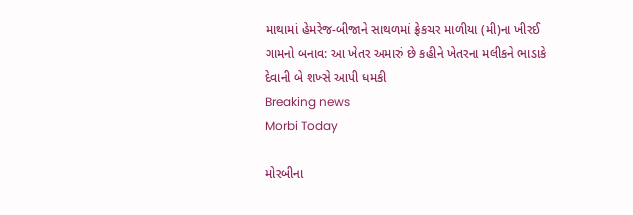માથામાં હેમરેજ-બીજાને સાથળમાં ફ્રેકચર માળીયા (મી)ના ખીરઈ ગામનો બનાવ: આ ખેતર અમારું છે કહીને ખેતરના મલીકને ભાડાકે દેવાની બે શખ્સે આપી ધમકી
Breaking news
Morbi Today

મોરબીના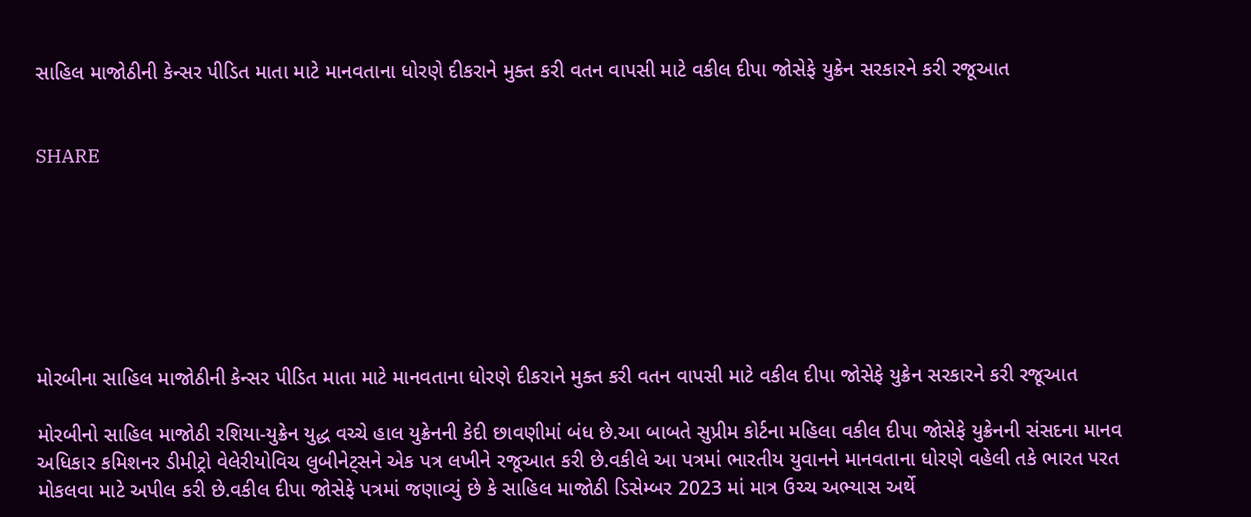સાહિલ માજોઠીની કેન્સર પીડિત માતા માટે માનવતાના ધોરણે દીકરાને મુક્ત કરી વતન વાપસી માટે વકીલ દીપા જોસેફે યુક્રેન સરકારને કરી રજૂઆત


SHARE







મોરબીના સાહિલ માજોઠીની કેન્સર પીડિત માતા માટે માનવતાના ધોરણે દીકરાને મુક્ત કરી વતન વાપસી માટે વકીલ દીપા જોસેફે યુક્રેન સરકારને કરી રજૂઆત

મોરબીનો સાહિલ માજોઠી રશિયા-યુક્રેન યુદ્ધ વચ્ચે હાલ યુક્રેનની કેદી છાવણીમાં બંધ છે.આ બાબતે સુપ્રીમ કોર્ટના મહિલા વકીલ દીપા જોસેફે યુક્રેનની સંસદના માનવ અધિકાર કમિશનર ડીમીટ્રો વેલેરીયોવિચ લુબીનેટ્સને એક પત્ર લખીને રજૂઆત કરી છે.વકીલે આ પત્રમાં ભારતીય યુવાનને માનવતાના ધોરણે વહેલી તકે ભારત પરત મોકલવા માટે અપીલ કરી છે.વકીલ દીપા જોસેફે પત્રમાં જણાવ્યું છે કે સાહિલ માજોઠી ડિસેમ્બર 2023 માં માત્ર ઉચ્ચ અભ્યાસ અર્થે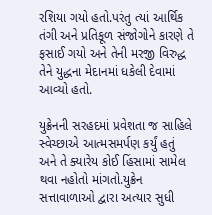રશિયા ગયો હતો.પરંતુ ત્યાં આર્થિક તંગી અને પ્રતિકૂળ સંજોગોને કારણે તે ફસાઈ ગયો અને તેની મરજી વિરુદ્ધ તેને યુદ્ધના મેદાનમાં ધકેલી દેવામાં આવ્યો હતો.

યુક્રેનની સરહદમાં પ્રવેશતા જ સાહિલે સ્વેચ્છાએ આત્મસમર્પણ કર્યું હતું અને તે ક્યારેય કોઈ હિંસામાં સામેલ થવા નહોતો માંગતો.યુક્રેન સત્તાવાળાઓ દ્વારા અત્યાર સુધી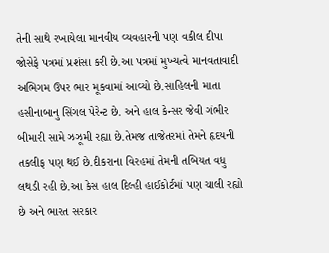તેની સાથે રખાયેલા માનવીય વ્યવહારની પણ વકીલ દીપા જોસેફે પત્રમાં પ્રશંસા કરી છે.આ પત્રમાં મુખ્યત્વે માનવતાવાદી અભિગમ ઉપર ભાર મૂકવામાં આવ્યો છે.સાહિલની માતા હસીનાબાનુ સિંગલ પેરેન્ટ છે. અને હાલ કેન્સર જેવી ગંભીર બીમારી સામે ઝઝૂમી રહ્યા છે.તેમજ તાજેતરમાં તેમને હૃદયની તકલીફ પણ થઈ છે.દીકરાના વિરહમાં તેમની તબિયત વધુ લથડી રહી છે.આ કેસ હાલ દિલ્હી હાઈકોર્ટમાં પણ ચાલી રહ્યો છે અને ભારત સરકાર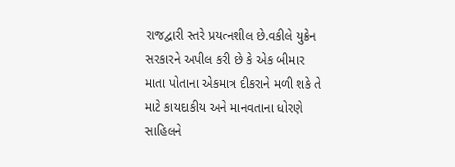રાજદ્વારી સ્તરે પ્રયત્નશીલ છે.વકીલે યુક્રેન સરકારને અપીલ કરી છે કે એક બીમાર માતા પોતાના એકમાત્ર દીકરાને મળી શકે તે માટે કાયદાકીય અને માનવતાના ધોરણે સાહિલને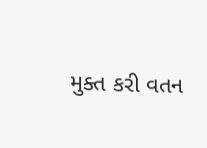મુક્ત કરી વતન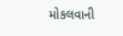મોકલવાની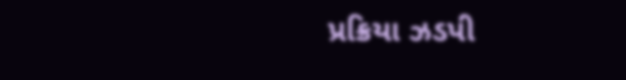પ્રક્રિયા ઝડપી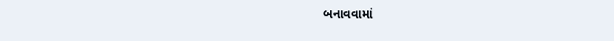બનાવવામાં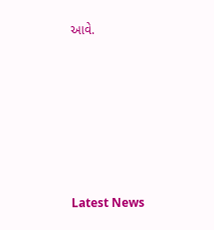આવે.






Latest News